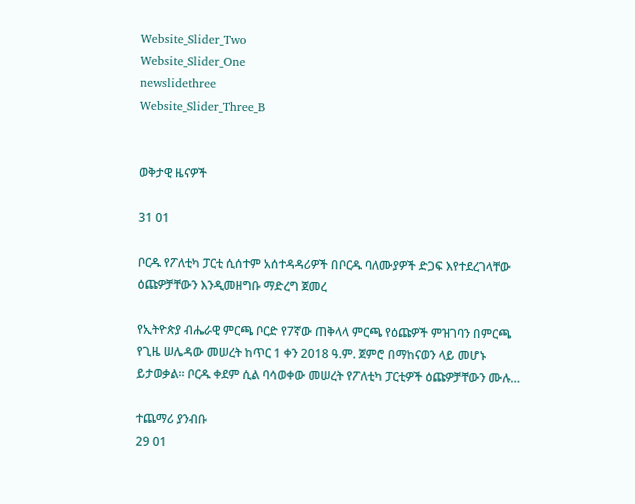Website_Slider_Two
Website_Slider_One
newslidethree
Website_Slider_Three_B


ወቅታዊ ዜናዎች

31 01

ቦርዱ የፖለቲካ ፓርቲ ሲሰተም አሰተዳዳሪዎች በቦርዱ ባለሙያዎች ድጋፍ እየተደረገላቸው ዕጩዎቻቸውን እንዲመዘግቡ ማድረግ ጀመረ

የኢትዮጵያ ብሔራዊ ምርጫ ቦርድ የ7ኛው ጠቅላላ ምርጫ የዕጩዎች ምዝገባን በምርጫ የጊዜ ሠሌዳው መሠረት ከጥር 1 ቀን 2018 ዓ.ም. ጀምሮ በማከናወን ላይ መሆኑ ይታወቃል። ቦርዱ ቀደም ሲል ባሳወቀው መሠረት የፖለቲካ ፓርቲዎች ዕጩዎቻቸውን ሙሉ…

ተጨማሪ ያንብቡ
29 01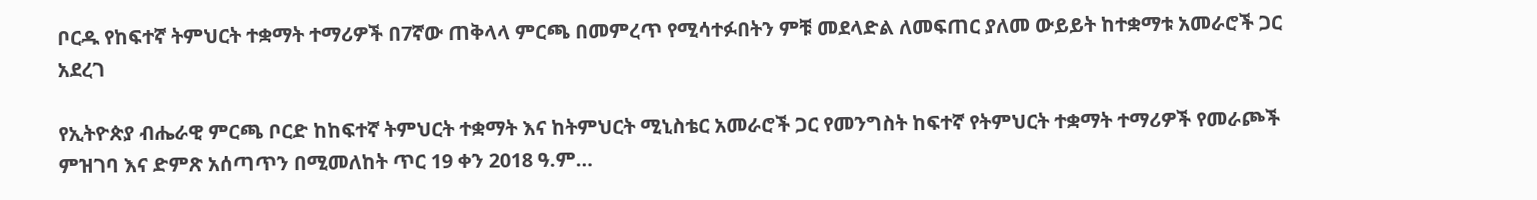ቦርዱ የከፍተኛ ትምህርት ተቋማት ተማሪዎች በ7ኛው ጠቅላላ ምርጫ በመምረጥ የሚሳተፉበትን ምቹ መደላድል ለመፍጠር ያለመ ውይይት ከተቋማቱ አመራሮች ጋር አደረገ

የኢትዮጵያ ብሔራዊ ምርጫ ቦርድ ከከፍተኛ ትምህርት ተቋማት እና ከትምህርት ሚኒስቴር አመራሮች ጋር የመንግስት ከፍተኛ የትምህርት ተቋማት ተማሪዎች የመራጮች ምዝገባ እና ድምጽ አሰጣጥን በሚመለከት ጥር 19 ቀን 2018 ዓ.ም…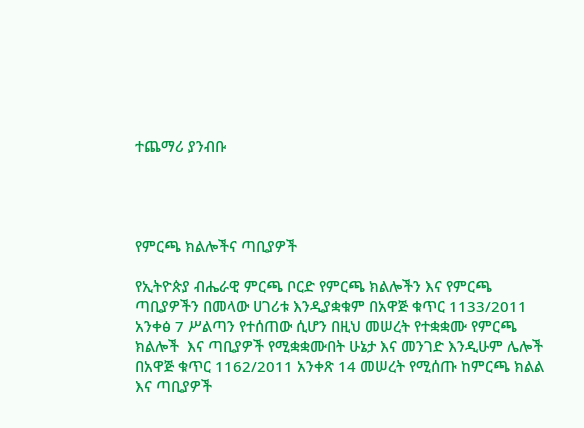ተጨማሪ ያንብቡ




የምርጫ ክልሎችና ጣቢያዎች

የኢትዮጵያ ብሔራዊ ምርጫ ቦርድ የምርጫ ክልሎችን እና የምርጫ ጣቢያዎችን በመላው ሀገሪቱ እንዲያቋቁም በአዋጅ ቁጥር 1133/2011 አንቀፅ 7 ሥልጣን የተሰጠው ሲሆን በዚህ መሠረት የተቋቋሙ የምርጫ ክልሎች  እና ጣቢያዎች የሚቋቋሙበት ሁኔታ እና መንገድ እንዲሁም ሌሎች  በአዋጅ ቁጥር 1162/2011 አንቀጽ 14 መሠረት የሚሰጡ ከምርጫ ክልል እና ጣቢያዎች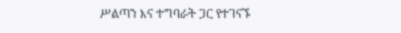ሥልጣን እና ተግባራት ጋር የተገናኙ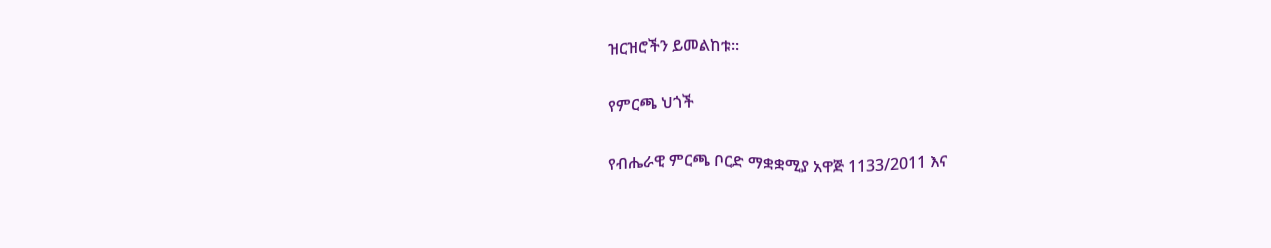ዝርዝሮችን ይመልከቱ፡፡

የምርጫ ህጎች

የብሔራዊ ምርጫ ቦርድ ማቋቋሚያ አዋጅ 1133/2011 እና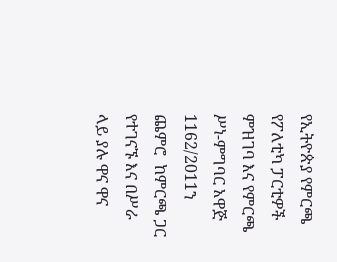የኢትዮጵያ የምርጫ የፖለቲካ ፓርቲዎች ምዝገባ እና የምርጫ ሥነ-ምግባር አዋጅ 1162/2011ን ጨምሮ  ከምርጫ ጋር የተገናኙ እና በሥራ ላይ ያሉ ዋና ዋና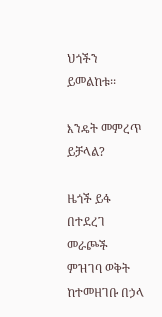ህጎችን ይመልከቱ፡፡

እንዴት መምረጥ ይቻላል?

ዜጎች ይፋ በተደረገ መራጮች ምዝገባ ወቅት ከተመዘገቡ በኃላ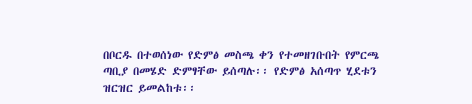በቦርዱ በተወሰነው የድምፅ መስጫ ቀን የተመዘገቡበት የምርጫ ጣቢያ በመሄድ ድምፃቸው ይሰጣሉ፡፡ የድምፅ አሰጣጥ ሂደቱን ዝርዝር ይመልከቱ፡፡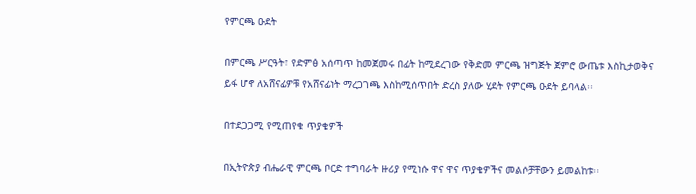የምርጫ ዑደት

በምርጫ ሥርዓት፣ የድምፅ አሰጣጥ ከመጀመሩ በፊት ከሚደረገው የቅድመ ምርጫ ዝግጅት ጀምሮ ውጤቱ እስኪታወቅና ይፋ ሆኖ ለአሸናፊዎቹ የአሸናፊነት ማረጋገጫ እስከሚሰጥበት ድረስ ያለው ሂደት የምርጫ ዑደት ይባላል፡፡

በተደጋጋሚ የሚጠየቁ ጥያቄዎች

በኢትዮጵያ ብሔራዊ ምርጫ ቦርድ ተግባራት ዙሪያ የሚነሱ ዋና ዋና ጥያቄዎችና መልሶቻቸውን ይመልከቱ፡፡